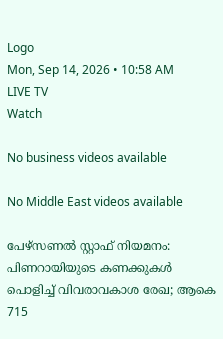Logo
Mon, Sep 14, 2026 • 10:58 AM
LIVE TV
Watch

No business videos available

No Middle East videos available

പേഴ്സണൽ സ്റ്റാഫ് നിയമനം: പിണറായിയുടെ കണക്കുകൾ പൊളിച്ച് വിവരാവകാശ രേഖ; ആകെ 715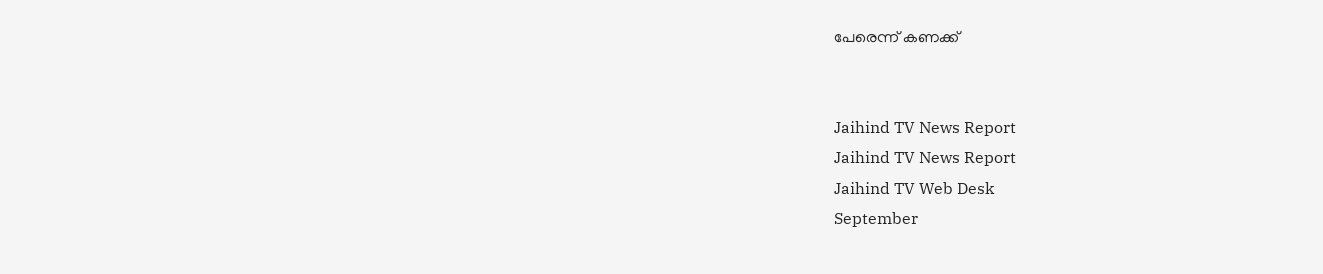പേരെന്ന് കണക്ക്


Jaihind TV News Report
Jaihind TV News Report
Jaihind TV Web Desk
September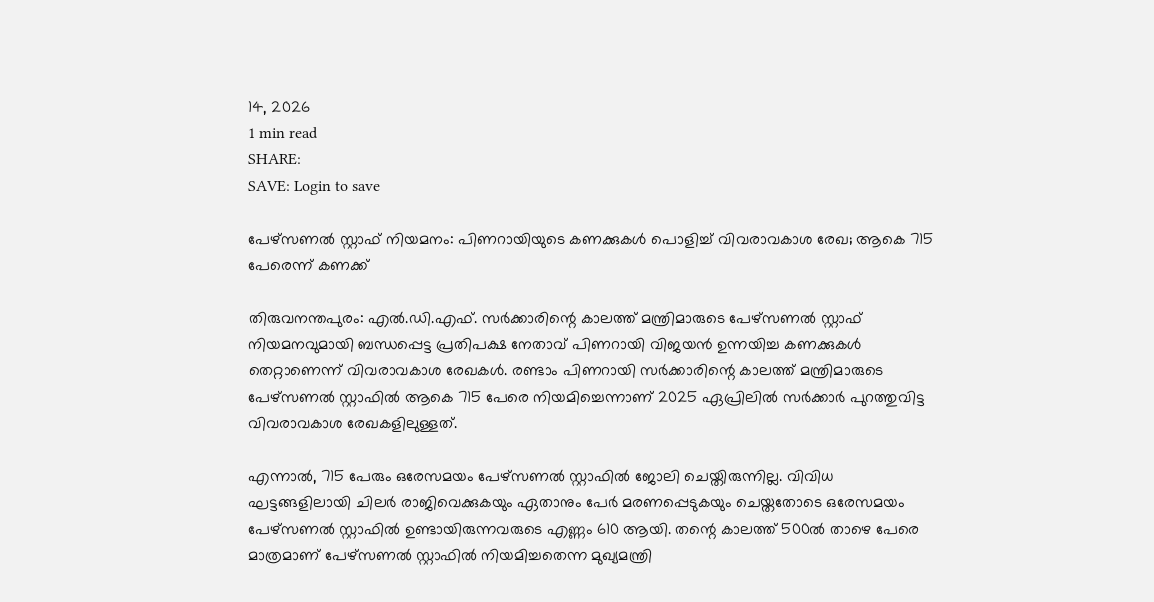14, 2026
1 min read
SHARE:
SAVE: Login to save

പേഴ്സണൽ സ്റ്റാഫ് നിയമനം: പിണറായിയുടെ കണക്കുകൾ പൊളിച്ച് വിവരാവകാശ രേഖ; ആകെ 715 പേരെന്ന് കണക്ക്

തിരുവനന്തപുരം: എൽ.ഡി.എഫ്. സർക്കാരിന്റെ കാലത്ത് മന്ത്രിമാരുടെ പേഴ്സണൽ സ്റ്റാഫ് നിയമനവുമായി ബന്ധപ്പെട്ട പ്രതിപക്ഷ നേതാവ് പിണറായി വിജയൻ ഉന്നയിച്ച കണക്കുകൾ തെറ്റാണെന്ന് വിവരാവകാശ രേഖകൾ. രണ്ടാം പിണറായി സർക്കാരിന്റെ കാലത്ത് മന്ത്രിമാരുടെ പേഴ്സണൽ സ്റ്റാഫിൽ ആകെ 715 പേരെ നിയമിച്ചെന്നാണ് 2025 ഏപ്രിലിൽ സർക്കാർ പുറത്തുവിട്ട വിവരാവകാശ രേഖകളിലുള്ളത്.

എന്നാൽ, 715 പേരും ഒരേസമയം പേഴ്സണൽ സ്റ്റാഫിൽ ജോലി ചെയ്തിരുന്നില്ല. വിവിധ ഘട്ടങ്ങളിലായി ചിലർ രാജിവെക്കുകയും ഏതാനും പേർ മരണപ്പെടുകയും ചെയ്തതോടെ ഒരേസമയം പേഴ്സണൽ സ്റ്റാഫിൽ ഉണ്ടായിരുന്നവരുടെ എണ്ണം 610 ആയി. തന്റെ കാലത്ത് 500ൽ താഴെ പേരെ മാത്രമാണ് പേഴ്സണൽ സ്റ്റാഫിൽ നിയമിച്ചതെന്ന മുഖ്യമന്ത്രി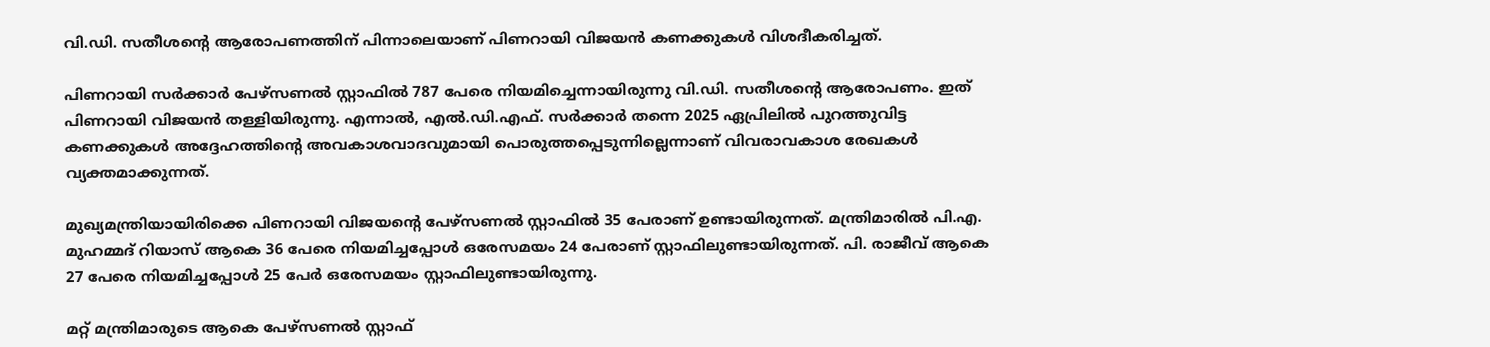വി.ഡി. സതീശന്റെ ആരോപണത്തിന് പിന്നാലെയാണ് പിണറായി വിജയൻ കണക്കുകൾ വിശദീകരിച്ചത്.

പിണറായി സർക്കാർ പേഴ്സണൽ സ്റ്റാഫിൽ 787 പേരെ നിയമിച്ചെന്നായിരുന്നു വി.ഡി. സതീശന്റെ ആരോപണം. ഇത് പിണറായി വിജയൻ തള്ളിയിരുന്നു. എന്നാൽ, എൽ.ഡി.എഫ്. സർക്കാർ തന്നെ 2025 ഏപ്രിലിൽ പുറത്തുവിട്ട കണക്കുകൾ അദ്ദേഹത്തിന്റെ അവകാശവാദവുമായി പൊരുത്തപ്പെടുന്നില്ലെന്നാണ് വിവരാവകാശ രേഖകൾ വ്യക്തമാക്കുന്നത്.

മുഖ്യമന്ത്രിയായിരിക്കെ പിണറായി വിജയന്റെ പേഴ്സണൽ സ്റ്റാഫിൽ 35 പേരാണ് ഉണ്ടായിരുന്നത്. മന്ത്രിമാരിൽ പി.എ. മുഹമ്മദ് റിയാസ് ആകെ 36 പേരെ നിയമിച്ചപ്പോൾ ഒരേസമയം 24 പേരാണ് സ്റ്റാഫിലുണ്ടായിരുന്നത്. പി. രാജീവ് ആകെ 27 പേരെ നിയമിച്ചപ്പോൾ 25 പേർ ഒരേസമയം സ്റ്റാഫിലുണ്ടായിരുന്നു.

മറ്റ് മന്ത്രിമാരുടെ ആകെ പേഴ്സണൽ സ്റ്റാഫ്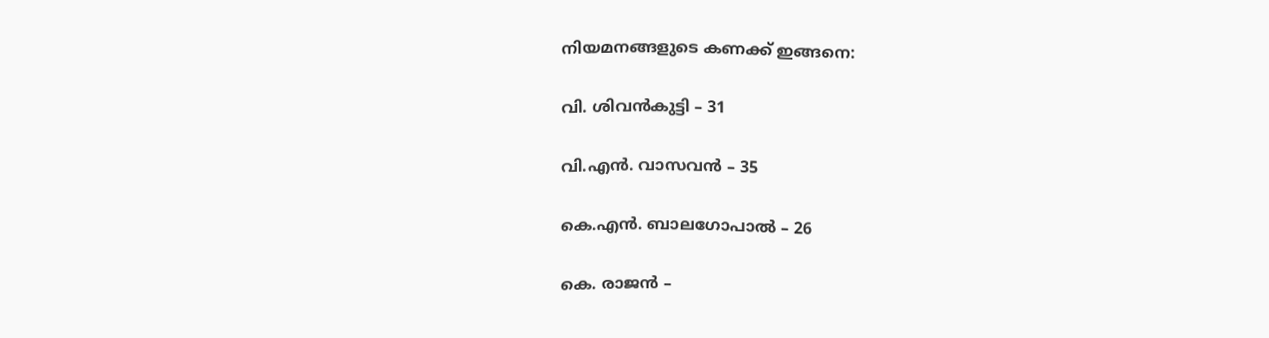നിയമനങ്ങളുടെ കണക്ക് ഇങ്ങനെ:

വി. ശിവൻകുട്ടി – 31

വി.എൻ. വാസവൻ – 35

കെ.എൻ. ബാലഗോപാൽ – 26

കെ. രാജൻ –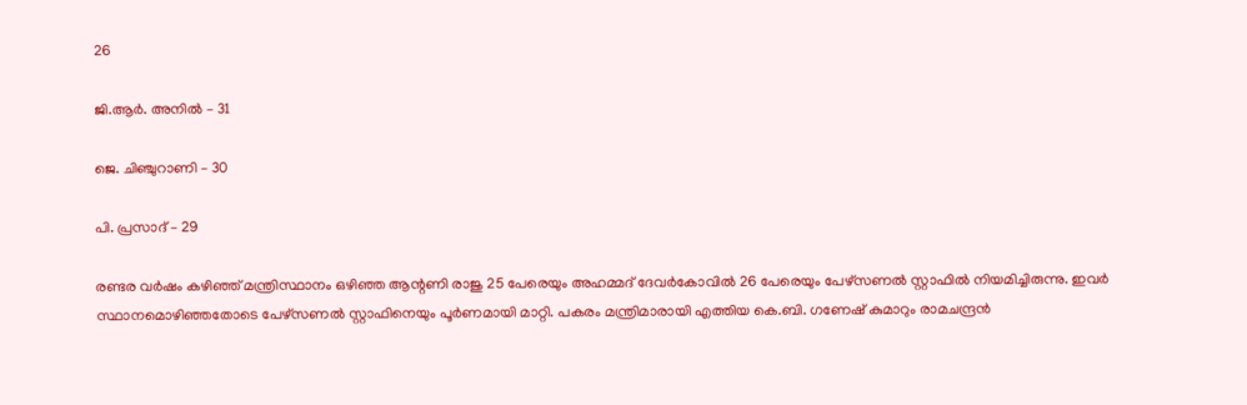26

ജി.ആർ. അനിൽ – 31

ജെ. ചിഞ്ചുറാണി – 30

പി. പ്രസാദ് – 29

രണ്ടര വർഷം കഴിഞ്ഞ് മന്ത്രിസ്ഥാനം ഒഴിഞ്ഞ ആന്റണി രാജു 25 പേരെയും അഹമ്മദ് ദേവർകോവിൽ 26 പേരെയും പേഴ്സണൽ സ്റ്റാഫിൽ നിയമിച്ചിരുന്നു. ഇവർ സ്ഥാനമൊഴിഞ്ഞതോടെ പേഴ്സണൽ സ്റ്റാഫിനെയും പൂർണമായി മാറ്റി. പകരം മന്ത്രിമാരായി എത്തിയ കെ.ബി. ഗണേഷ് കുമാറും രാമചന്ദ്രൻ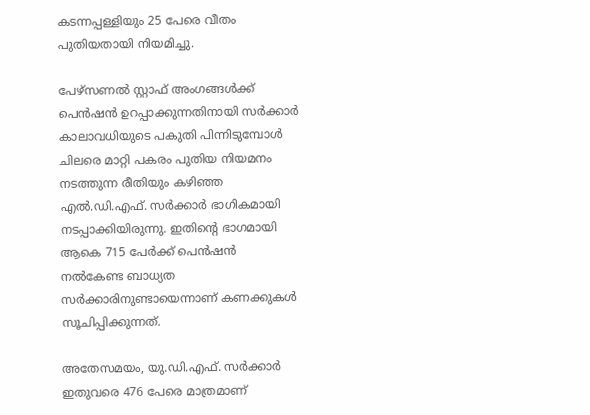കടന്നപ്പള്ളിയും 25 പേരെ വീതം പുതിയതായി നിയമിച്ചു.

പേഴ്സണൽ സ്റ്റാഫ് അംഗങ്ങൾക്ക് പെൻഷൻ ഉറപ്പാക്കുന്നതിനായി സർക്കാർ കാലാവധിയുടെ പകുതി പിന്നിടുമ്പോൾ ചിലരെ മാറ്റി പകരം പുതിയ നിയമനം നടത്തുന്ന രീതിയും കഴിഞ്ഞ എൽ.ഡി.എഫ്. സർക്കാർ ഭാഗികമായി നടപ്പാക്കിയിരുന്നു. ഇതിന്റെ ഭാഗമായി ആകെ 715 പേർക്ക് പെൻഷൻ നൽകേണ്ട ബാധ്യത സർക്കാരിനുണ്ടായെന്നാണ് കണക്കുകൾ സൂചിപ്പിക്കുന്നത്.

അതേസമയം, യു.ഡി.എഫ്. സർക്കാർ ഇതുവരെ 476 പേരെ മാത്രമാണ്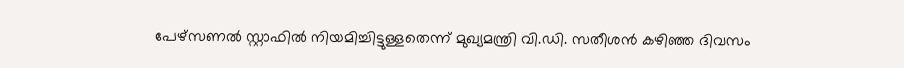പേഴ്സണൽ സ്റ്റാഫിൽ നിയമിച്ചിട്ടുള്ളതെന്ന് മുഖ്യമന്ത്രി വി.ഡി. സതീശൻ കഴിഞ്ഞ ദിവസം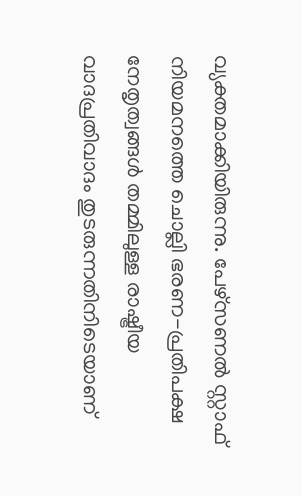വ്യക്തമാക്കിയിരുന്നു. പേഴ്സണൽ സ്റ്റാഫ് നിയമനത്തെ ചൊല്ലി ഭരണ-പ്രതിപക്ഷ നേതൃത്വങ്ങൾ തമ്മിലുള്ള രാഷ്ട്രീയ വാദപ്രതിവാദം തുടരുന്നതിനിടെയാണ്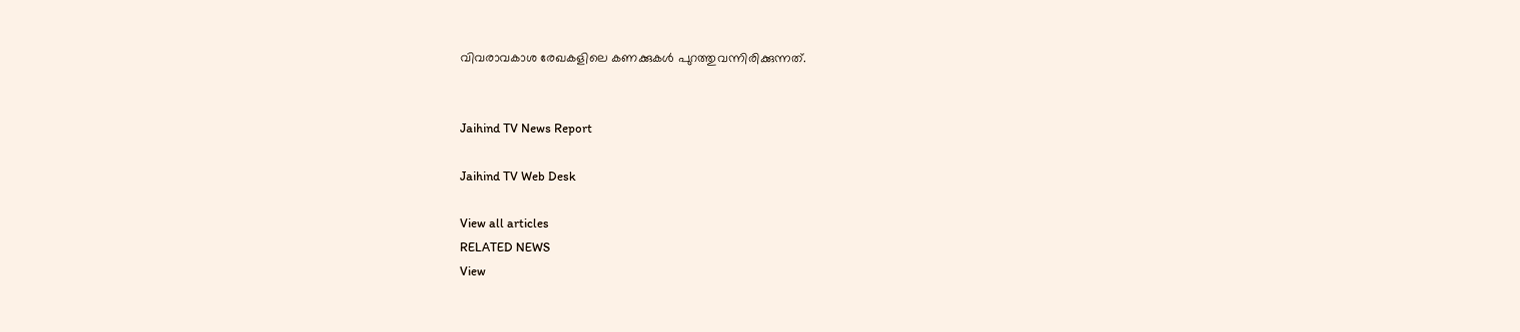വിവരാവകാശ രേഖകളിലെ കണക്കുകൾ പുറത്തുവന്നിരിക്കുന്നത്.


Jaihind TV News Report

Jaihind TV Web Desk

View all articles
RELATED NEWS
View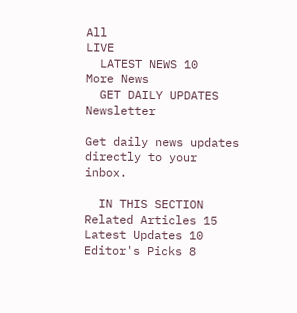All
LIVE
  LATEST NEWS 10
More News
  GET DAILY UPDATES
Newsletter

Get daily news updates directly to your inbox.

  IN THIS SECTION
Related Articles 15
Latest Updates 10
Editor's Picks 8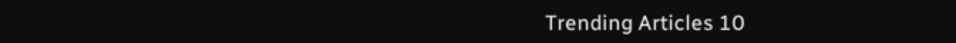Trending Articles 10